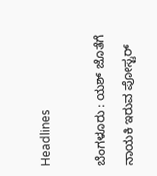Headlines

ಬೆಂಗಳೂರು : ಯಶ್ ಜೊತೆಗೆ ನಾಯಕಿ ಇರುವ ಪೋಸ್ಟರ್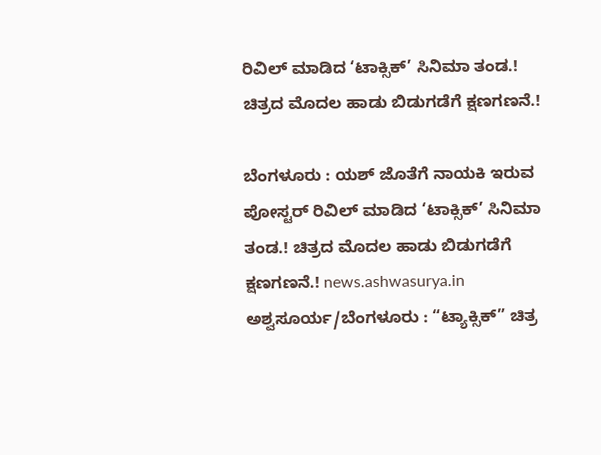ರಿವಿಲ್ ಮಾಡಿದ ‘ಟಾಕ್ಸಿಕ್’ ಸಿನಿಮಾ ತಂಡ.! ಚಿತ್ರದ ಮೊದಲ ಹಾಡು ಬಿಡುಗಡೆಗೆ ಕ್ಷಣಗಣನೆ.!

ಬೆಂಗಳೂರು : ಯಶ್ ಜೊತೆಗೆ ನಾಯಕಿ ಇರುವ ಪೋಸ್ಟರ್ ರಿವಿಲ್ ಮಾಡಿದ ‘ಟಾಕ್ಸಿಕ್’ ಸಿನಿಮಾ ತಂಡ.! ಚಿತ್ರದ ಮೊದಲ ಹಾಡು ಬಿಡುಗಡೆಗೆ ಕ್ಷಣಗಣನೆ.! news.ashwasurya.in ಅಶ್ವಸೂರ್ಯ/ಬೆಂಗಳೂರು : “ಟ್ಯಾಕ್ಸಿಕ್” ಚಿತ್ರ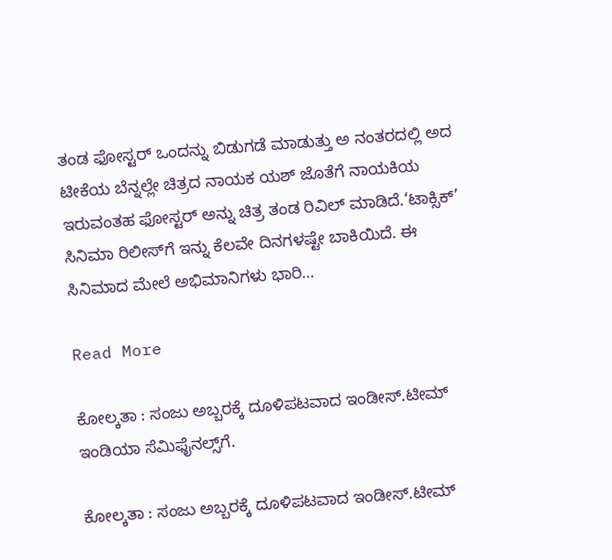ತಂಡ ಫೋಸ್ಟರ್ ಒಂದನ್ನು ಬಿಡುಗಡೆ ಮಾಡುತ್ತು ಅ ನಂತರದಲ್ಲಿ ಅದ ಟೀಕೆಯ ಬೆನ್ನಲ್ಲೇ ಚಿತ್ರದ ನಾಯಕ ಯಶ್ ಜೊತೆಗೆ ನಾಯಕಿಯ ಇರುವಂತಹ ಫೋಸ್ಟರ್ ಅನ್ನು ಚಿತ್ರ ತಂಡ ರಿವಿಲ್ ಮಾಡಿದೆ.‘ಟಾಕ್ಸಿಕ್’ ಸಿನಿಮಾ ರಿಲೀಸ್‌ಗೆ ಇನ್ನು ಕೆಲವೇ ದಿನಗಳಷ್ಟೇ ಬಾಕಿಯಿದೆ. ಈ ಸಿನಿಮಾದ ಮೇಲೆ ಅಭಿಮಾನಿಗಳು ಭಾರಿ…

Read More

ಕೋಲ್ಕತಾ : ಸಂಜು ಅಬ್ಬರಕ್ಕೆ ದೂಳಿಪಟವಾದ ಇಂಡೀಸ್‌.ಟೀಮ್ ಇಂಡಿಯಾ ಸೆಮಿಫೈನಲ್ಸ್‌ಗೆ.

ಕೋಲ್ಕತಾ : ಸಂಜು ಅಬ್ಬರಕ್ಕೆ ದೂಳಿಪಟವಾದ ಇಂಡೀಸ್‌.ಟೀಮ್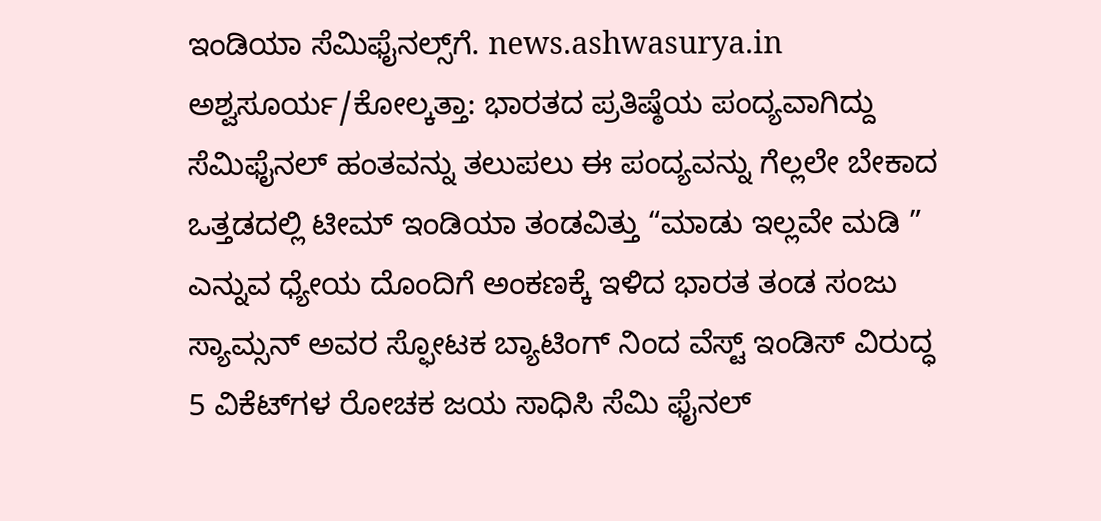ಇಂಡಿಯಾ ಸೆಮಿಫೈನಲ್ಸ್‌ಗೆ. news.ashwasurya.in ಅಶ್ವಸೂರ್ಯ/ಕೋಲ್ಕತ್ತಾ: ಭಾರತದ ಪ್ರತಿಷ್ಠೆಯ ಪಂದ್ಯವಾಗಿದ್ದು ಸೆಮಿಫೈನಲ್ ಹಂತವನ್ನು ತಲುಪಲು ಈ ಪಂದ್ಯವನ್ನು ಗೆಲ್ಲಲೇ ಬೇಕಾದ ಒತ್ತಡದಲ್ಲಿ ಟೀಮ್ ಇಂಡಿಯಾ ತಂಡವಿತ್ತು “ಮಾಡು ಇಲ್ಲವೇ ಮಡಿ ” ಎನ್ನುವ ಧ್ಯೇಯ ದೊಂದಿಗೆ ಅಂಕಣಕ್ಕೆ ಇಳಿದ ಭಾರತ ತಂಡ ಸಂಜು ಸ್ಯಾಮ್ಸನ್‌ ಅವರ ಸ್ಫೋಟಕ ಬ್ಯಾಟಿಂಗ್ ‌ನಿಂದ ವೆಸ್ಟ್‌ ಇಂಡಿಸ್‌ ವಿರುದ್ಧ 5 ವಿಕೆಟ್‌ಗಳ ರೋಚಕ ಜಯ ಸಾಧಿಸಿ ಸೆಮಿ ಫೈನಲ್‌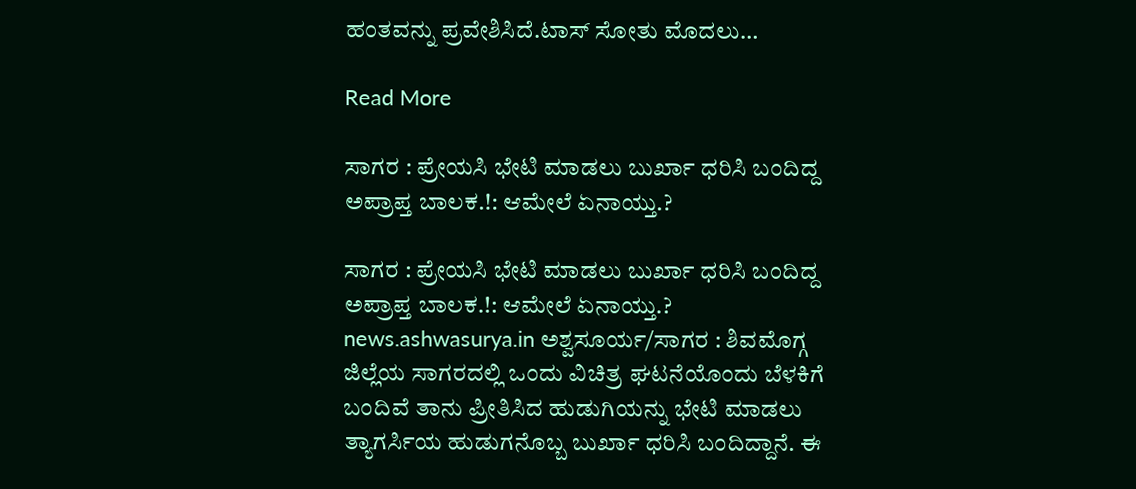ಹಂತವನ್ನು ಪ್ರವೇಶಿಸಿದೆ.ಟಾಸ್‌ ಸೋತು ಮೊದಲು…

Read More

ಸಾಗರ : ಪ್ರೇಯಸಿ ಭೇಟಿ ಮಾಡಲು ಬುರ್ಖಾ ಧರಿಸಿ ಬಂದಿದ್ದ ಅಪ್ರಾಪ್ತ ಬಾಲಕ.!: ಆಮೇಲೆ ಏನಾಯ್ತು.?

ಸಾಗರ : ಪ್ರೇಯಸಿ ಭೇಟಿ ಮಾಡಲು ಬುರ್ಖಾ ಧರಿಸಿ ಬಂದಿದ್ದ ಅಪ್ರಾಪ್ತ ಬಾಲಕ.!: ಆಮೇಲೆ ಏನಾಯ್ತು.? news.ashwasurya.in ಅಶ್ವಸೂರ್ಯ/ಸಾಗರ : ಶಿವಮೊಗ್ಗ ಜಿಲ್ಲೆಯ ಸಾಗರದಲ್ಲಿ ಒಂದು ವಿಚಿತ್ರ ಘಟನೆಯೊಂದು ಬೆಳಕಿಗೆ ಬಂದಿವೆ ತಾನು ಪ್ರೀತಿಸಿದ ಹುಡುಗಿಯನ್ನು ಭೇಟಿ ಮಾಡಲು ತ್ಯಾಗರ್ಸಿಯ ಹುಡುಗನೊಬ್ಬ ಬುರ್ಖಾ ಧರಿಸಿ ಬಂದಿದ್ದಾನೆ. ಈ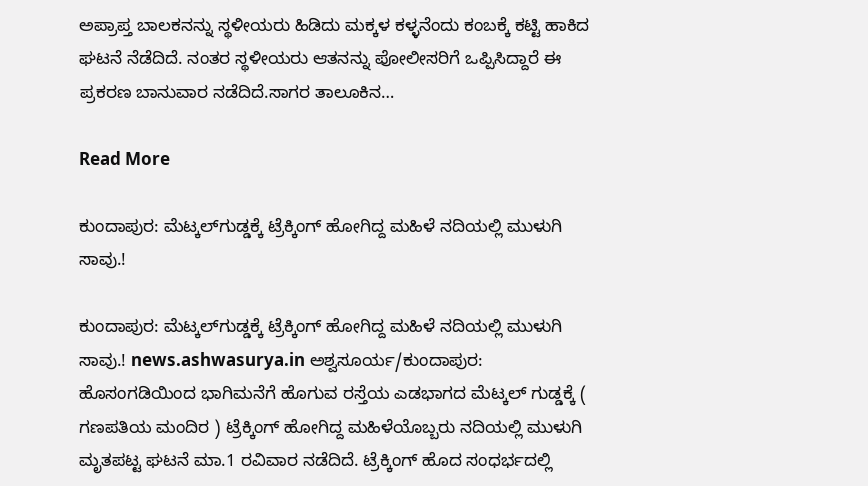ಅಪ್ರಾಪ್ತ ಬಾಲಕನನ್ನು ಸ್ಥಳೀಯರು ಹಿಡಿದು ಮಕ್ಕಳ ಕಳ್ಳನೆಂದು‌ ಕಂಬಕ್ಕೆ ಕಟ್ಟಿ ಹಾಕಿದ ಘಟನೆ ನೆಡೆದಿದೆ. ನಂತರ ಸ್ಥಳೀಯರು ಆತನನ್ನು ಪೋಲೀಸರಿಗೆ ಒಪ್ಪಿಸಿದ್ದಾರೆ ಈ ಪ್ರಕರಣ ಬಾನುವಾರ ನಡೆದಿದೆ.ಸಾಗರ ತಾಲೂಕಿನ…

Read More

ಕುಂದಾಪುರ: ಮೆಟ್ಕಲ್‌ಗುಡ್ಡಕ್ಕೆ ಟ್ರೆಕ್ಕಿಂಗ್ ಹೋಗಿದ್ದ ಮಹಿಳೆ ನದಿಯಲ್ಲಿ ಮುಳುಗಿ ಸಾವು.!

ಕುಂದಾಪುರ: ಮೆಟ್ಕಲ್‌ಗುಡ್ಡಕ್ಕೆ ಟ್ರೆಕ್ಕಿಂಗ್ ಹೋಗಿದ್ದ ಮಹಿಳೆ ನದಿಯಲ್ಲಿ ಮುಳುಗಿ ಸಾವು.! news.ashwasurya.in ಅಶ್ವಸೂರ್ಯ/ಕುಂದಾಪುರ: ಹೊಸಂಗಡಿಯಿಂದ ಭಾಗಿಮನೆಗೆ ಹೊಗುವ ರಸ್ತೆಯ ಎಡಭಾಗದ ಮೆಟ್ಕಲ್ ಗುಡ್ಡಕ್ಕೆ ( ಗಣಪತಿಯ ಮಂದಿರ ) ಟ್ರೆಕ್ಕಿಂಗ್ ಹೋಗಿದ್ದ ಮಹಿಳೆಯೊಬ್ಬರು ನದಿಯಲ್ಲಿ ಮುಳುಗಿ ಮೃತಪಟ್ಟ ಘಟನೆ ಮಾ.1 ರವಿವಾರ ನಡೆದಿದೆ. ಟ್ರೆಕ್ಕಿಂಗ್ ಹೊದ ಸಂಧರ್ಭದಲ್ಲಿ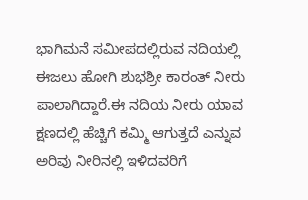ಭಾಗಿಮನೆ ಸಮೀಪದಲ್ಲಿರುವ ನದಿಯಲ್ಲಿ ಈಜಲು ಹೋಗಿ ಶುಭಶ್ರೀ ಕಾರಂತ್ ನೀರು ಪಾಲಾಗಿದ್ದಾರೆ.ಈ ನದಿಯ ನೀರು ಯಾವ ಕ್ಷಣದಲ್ಲಿ ಹೆಚ್ಚಿಗೆ ಕಮ್ಮಿ ಆಗುತ್ತದೆ ಎನ್ನುವ ಅರಿವು ನೀರಿನಲ್ಲಿ ಇಳಿದವರಿಗೆ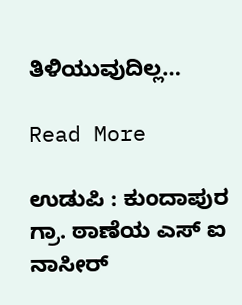ತಿಳಿಯುವುದಿಲ್ಲ…

Read More

ಉಡುಪಿ : ಕುಂದಾಪುರ ಗ್ರಾ. ಠಾಣೆಯ ಎಸ್ ಐ ನಾಸೀರ್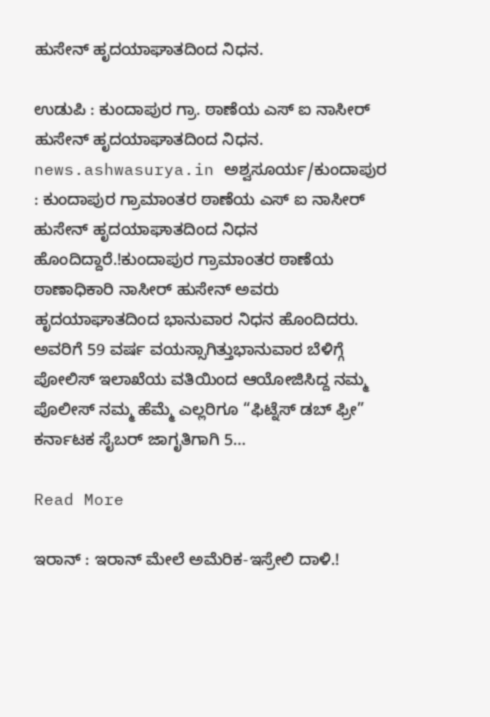ಹುಸೇನ್ ಹೃದಯಾಘಾತದಿಂದ ನಿಧನ.

ಉಡುಪಿ : ಕುಂದಾಪುರ ಗ್ರಾ. ಠಾಣೆಯ ಎಸ್ ಐ ನಾಸೀರ್ ಹುಸೇನ್ ಹೃದಯಾಘಾತದಿಂದ ನಿಧನ. news.ashwasurya.in ಅಶ್ವಸೂರ್ಯ/ಕುಂದಾಪುರ : ಕುಂದಾಪುರ ಗ್ರಾಮಾಂತರ ಠಾಣೆಯ ಎಸ್ ಐ ನಾಸೀರ್ ಹುಸೇನ್ ಹೃದಯಾಘಾತದಿಂದ ನಿಧನ ಹೊಂದಿದ್ದಾರೆ.!ಕುಂದಾಪುರ ಗ್ರಾಮಾಂತರ ಠಾಣೆಯ ಠಾಣಾಧಿಕಾರಿ ನಾಸೀರ್ ಹುಸೇನ್ ಅವರು ಹೃದಯಾಘಾತದಿಂದ ಭಾನುವಾರ ನಿಧನ ಹೊಂದಿದರು. ಅವರಿಗೆ 59 ವರ್ಷ ವಯಸ್ಸಾಗಿತ್ತುಭಾನುವಾರ ಬೆಳಿಗ್ಗೆ ಪೋಲಿಸ್ ಇಲಾಖೆಯ ವತಿಯಿಂದ ಆಯೋಜಿಸಿದ್ದ ನಮ್ಮ ಪೊಲೀಸ್ ನಮ್ಮ ಹೆಮ್ಮೆ ಎಲ್ಲರಿಗೂ “ಫಿಟ್ನೆಸ್ ಡಬ್ ಫ್ರೀ” ಕರ್ನಾಟಕ ಸೈಬರ್ ಜಾಗೃತಿಗಾಗಿ 5…

Read More

ಇರಾನ್ : ಇರಾನ್ ಮೇಲೆ ಅಮೆರಿಕ-ಇಸ್ರೇಲಿ ದಾಳಿ.!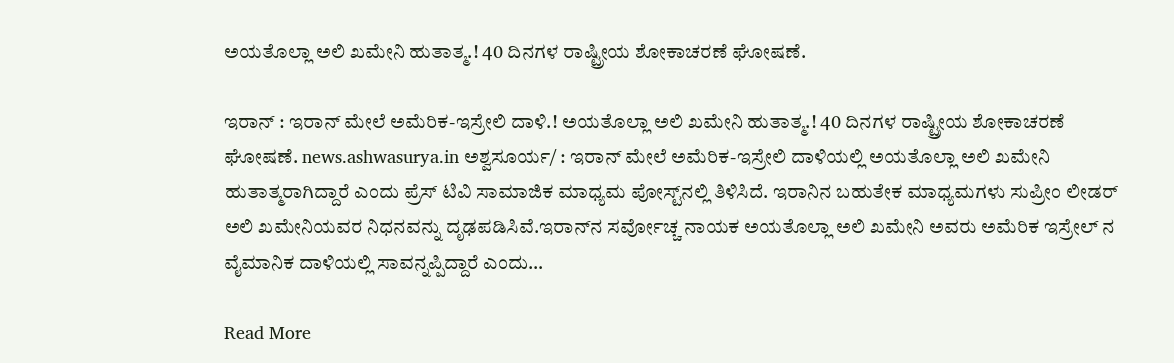ಅಯತೊಲ್ಲಾ ಅಲಿ ಖಮೇನಿ ಹುತಾತ್ಮ.! 40 ದಿನಗಳ ರಾಷ್ಟ್ರೀಯ ಶೋಕಾಚರಣೆ ಘೋಷಣೆ.

ಇರಾನ್ : ಇರಾನ್ ಮೇಲೆ ಅಮೆರಿಕ-ಇಸ್ರೇಲಿ ದಾಳಿ.! ಅಯತೊಲ್ಲಾ ಅಲಿ ಖಮೇನಿ ಹುತಾತ್ಮ.! 40 ದಿನಗಳ ರಾಷ್ಟ್ರೀಯ ಶೋಕಾಚರಣೆ ಘೋಷಣೆ. news.ashwasurya.in ಅಶ್ವಸೂರ್ಯ/ : ಇರಾನ್ ಮೇಲೆ ಅಮೆರಿಕ-ಇಸ್ರೇಲಿ ದಾಳಿಯಲ್ಲಿ ಅಯತೊಲ್ಲಾ ಅಲಿ ಖಮೇನಿ ಹುತಾತ್ಮರಾಗಿದ್ದಾರೆ ಎಂದು ಪ್ರೆಸ್ ಟಿವಿ ಸಾಮಾಜಿಕ ಮಾಧ್ಯಮ ಪೋಸ್ಟ್‌ನಲ್ಲಿ ತಿಳಿಸಿದೆ. ಇರಾನಿನ ಬಹುತೇಕ ಮಾಧ್ಯಮಗಳು ಸುಪ್ರೀಂ ಲೀಡರ್ ಅಲಿ ಖಮೇನಿಯವರ ನಿಧನವನ್ನು ದೃಢಪಡಿಸಿವೆ.ಇರಾನ್‌ನ ಸರ್ವೋಚ್ಚ ನಾಯಕ ಅಯತೊಲ್ಲಾ ಅಲಿ ಖಮೇನಿ ಅವರು ಅಮೆರಿಕ ಇಸ್ರೇಲ್ ನ ವೈಮಾನಿಕ ದಾಳಿಯಲ್ಲಿ ಸಾವನ್ನಪ್ಪಿದ್ದಾರೆ ಎಂದು…

Read More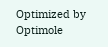Optimized by Optimole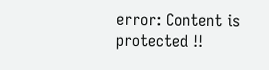error: Content is protected !!